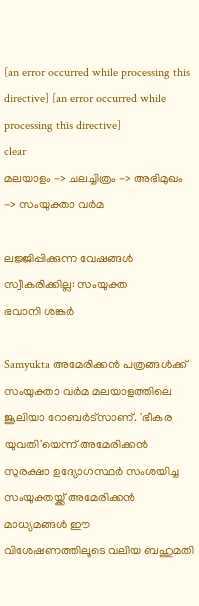[an error occurred while processing this directive] [an error occurred while processing this directive]
clear
മലയാളം -> ചലച്ചിത്രം -> അഭിമുഖം -> സംയുക്താ വര്‍മ

ലജ്ജിപ്പിക്കുന്ന വേഷങ്ങള്‍ സ്വീകരിക്കില്ല: സംയുക്ത
ഭവാനി ശങ്കര്‍

Samyukta അമേരിക്കന്‍ പത്രങ്ങള്‍ക്ക് സംയുക്താ വര്‍മ മലയാളത്തിലെ ജൂലിയാ റോബര്‍ട്സാണ്. 'ഭീകര യുവതി'യെന്ന് അമേരിക്കന്‍ സുരക്ഷാ ഉദ്യോഗസ്ഥര്‍ സംശയിച്ച സംയുക്തയ്ക്ക് അമേരിക്കന്‍ മാധ്യമങ്ങള്‍ ഈ വിശേഷണത്തിലൂടെ വലിയ ബഹുമതി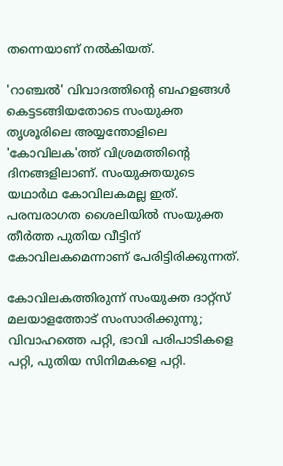തന്നെയാണ് നല്‍കിയത്.

'റാഞ്ചല്‍' വിവാദത്തിന്റെ ബഹളങ്ങള്‍ കെട്ടടങ്ങിയതോടെ സംയുക്ത തൃശൂരിലെ അയ്യന്തോളിലെ 'കോവിലക'ത്ത് വിശ്രമത്തിന്റെ ദിനങ്ങളിലാണ്. സംയുക്തയുടെ യഥാര്‍ഥ കോവിലകമല്ല ഇത്. പരമ്പരാഗത ശൈലിയില്‍ സംയുക്ത തീര്‍ത്ത പുതിയ വീട്ടിന് കോവിലകമെന്നാണ് പേരിട്ടിരിക്കുന്നത്.

കോവിലകത്തിരുന്ന് സംയുക്ത ദാറ്റ്സ് മലയാളത്തോട് സംസാരിക്കുന്നു; വിവാഹത്തെ പറ്റി, ഭാവി പരിപാടികളെ പറ്റി, പുതിയ സിനിമകളെ പറ്റി.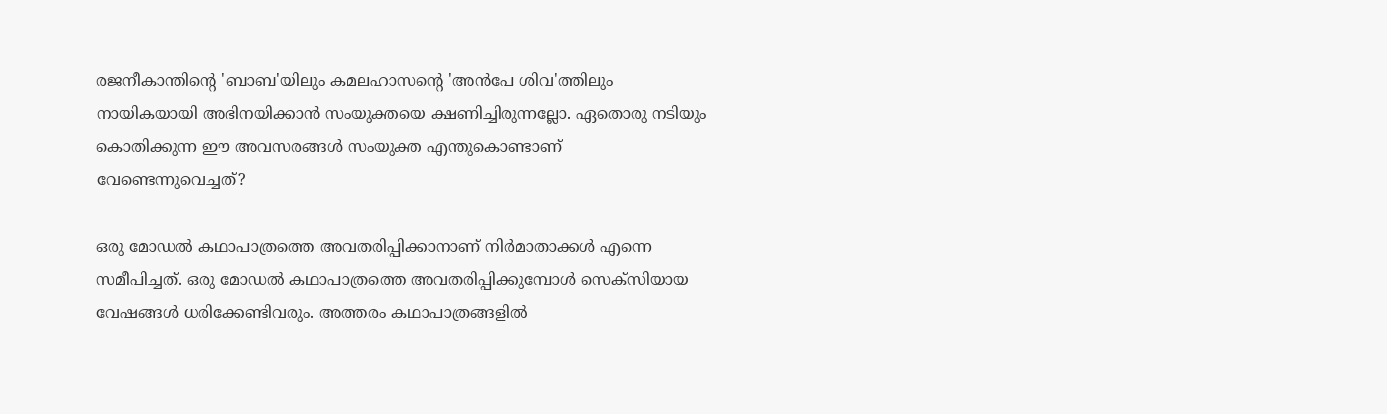രജനീകാന്തിന്റെ 'ബാബ'യിലും കമലഹാസന്റെ 'അന്‍പേ ശിവ'ത്തിലും നായികയായി അഭിനയിക്കാന്‍ സംയുക്തയെ ക്ഷണിച്ചിരുന്നല്ലോ. ഏതൊരു നടിയും കൊതിക്കുന്ന ഈ അവസരങ്ങള്‍ സംയുക്ത എന്തുകൊണ്ടാണ് വേണ്ടെന്നുവെച്ചത്?

ഒരു മോഡല്‍ കഥാപാത്രത്തെ അവതരിപ്പിക്കാനാണ് നിര്‍മാതാക്കള്‍ എന്നെ സമീപിച്ചത്. ഒരു മോഡല്‍ കഥാപാത്രത്തെ അവതരിപ്പിക്കുമ്പോള്‍ സെക്സിയായ വേഷങ്ങള്‍ ധരിക്കേണ്ടിവരും. അത്തരം കഥാപാത്രങ്ങളില്‍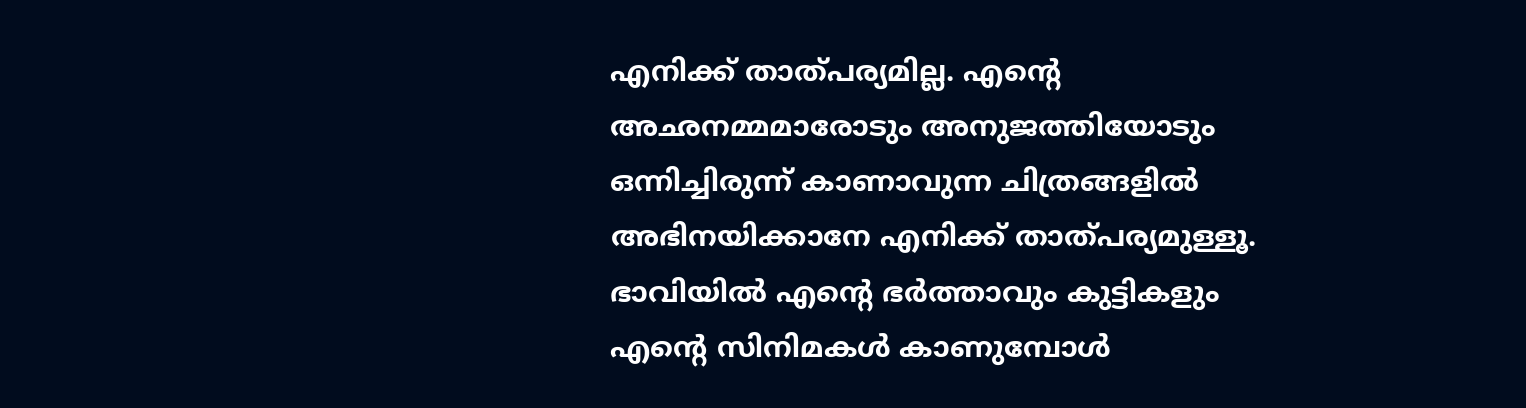എനിക്ക് താത്പര്യമില്ല. എന്റെ അഛനമ്മമാരോടും അനുജത്തിയോടും ഒന്നിച്ചിരുന്ന് കാണാവുന്ന ചിത്രങ്ങളില്‍ അഭിനയിക്കാനേ എനിക്ക് താത്പര്യമുള്ളൂ. ഭാവിയില്‍ എന്റെ ഭര്‍ത്താവും കുട്ടികളും എന്റെ സിനിമകള്‍ കാണുമ്പോള്‍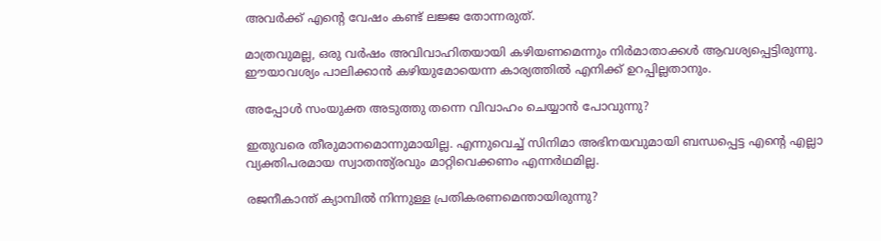അവര്‍ക്ക് എന്റെ വേഷം കണ്ട് ലജ്ജ തോന്നരുത്.

മാത്രവുമല്ല, ഒരു വര്‍ഷം അവിവാഹിതയായി കഴിയണമെന്നും നിര്‍മാതാക്കള്‍ ആവശ്യപ്പെട്ടിരുന്നു. ഈയാവശ്യം പാലിക്കാന്‍ കഴിയുമോയെന്ന കാര്യത്തില്‍ എനിക്ക് ഉറപ്പില്ലതാനും.

അപ്പോള്‍ സംയുക്ത അടുത്തു തന്നെ വിവാഹം ചെയ്യാന്‍ പോവുന്നു?

ഇതുവരെ തീരുമാനമൊന്നുമായില്ല. എന്നുവെച്ച് സിനിമാ അഭിനയവുമായി ബന്ധപ്പെട്ട എന്റെ എല്ലാ വ്യക്തിപരമായ സ്വാതന്ത്യ്രവും മാറ്റിവെക്കണം എന്നര്‍ഥമില്ല.

രജനീകാന്ത് ക്യാമ്പില്‍ നിന്നുള്ള പ്രതികരണമെന്തായിരുന്നു?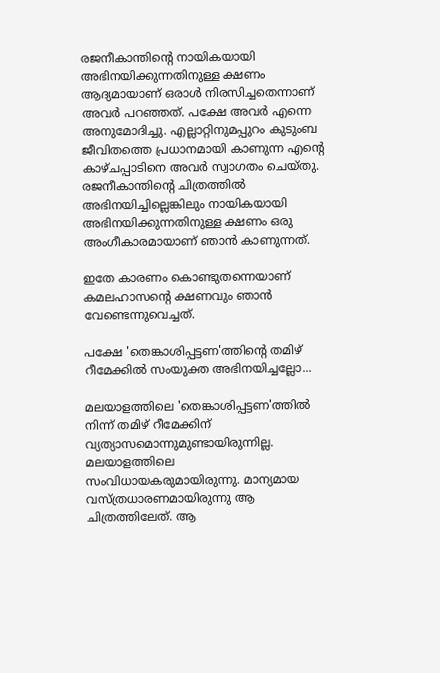രജനീകാന്തിന്റെ നായികയായി അഭിനയിക്കുന്നതിനുള്ള ക്ഷണം ആദ്യമായാണ് ഒരാള്‍ നിരസിച്ചതെന്നാണ് അവര്‍ പറഞ്ഞത്. പക്ഷേ അവര്‍ എന്നെ അനുമോദിച്ചു. എല്ലാറ്റിനുമപ്പുറം കുടുംബ ജീവിതത്തെ പ്രധാനമായി കാണുന്ന എന്റെ കാഴ്ചപ്പാടിനെ അവര്‍ സ്വാഗതം ചെയ്തു. രജനീകാന്തിന്റെ ചിത്രത്തില്‍ അഭിനയിച്ചില്ലെങ്കിലും നായികയായി അഭിനയിക്കുന്നതിനുള്ള ക്ഷണം ഒരു അംഗീകാരമായാണ് ഞാന്‍ കാണുന്നത്.

ഇതേ കാരണം കൊണ്ടുതന്നെയാണ് കമലഹാസന്റെ ക്ഷണവും ഞാന്‍ വേണ്ടെന്നുവെച്ചത്.

പക്ഷേ 'തെങ്കാശിപ്പട്ടണ'ത്തിന്റെ തമിഴ് റീമേക്കില്‍ സംയുക്ത അഭിനയിച്ചല്ലോ...

മലയാളത്തിലെ 'തെങ്കാശിപ്പട്ടണ'ത്തില്‍ നിന്ന് തമിഴ് റീമേക്കിന് വ്യത്യാസമൊന്നുമുണ്ടായിരുന്നില്ല. മലയാളത്തിലെ സംവിധായകരുമായിരുന്നു. മാന്യമായ വസ്ത്രധാരണമായിരുന്നു ആ ചിത്രത്തിലേത്. ആ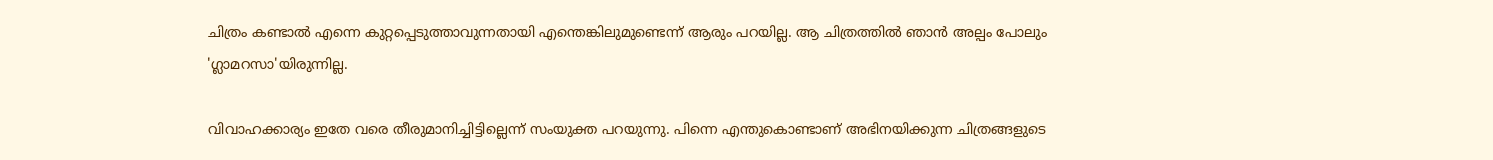ചിത്രം കണ്ടാല്‍ എന്നെ കുറ്റപ്പെടുത്താവുന്നതായി എന്തെങ്കിലുമുണ്ടെന്ന് ആരും പറയില്ല. ആ ചിത്രത്തില്‍ ഞാന്‍ അല്പം പോലും 'ഗ്ലാമറസാ'യിരുന്നില്ല.

വിവാഹക്കാര്യം ഇതേ വരെ തീരുമാനിച്ചിട്ടില്ലെന്ന് സംയുക്ത പറയുന്നു. പിന്നെ എന്തുകൊണ്ടാണ് അഭിനയിക്കുന്ന ചിത്രങ്ങളുടെ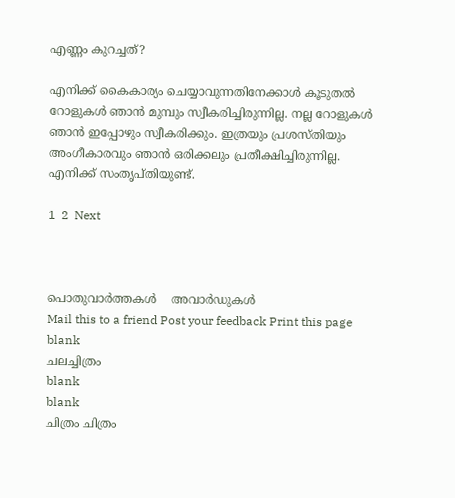എണ്ണം കുറച്ചത്?

എനിക്ക് കൈകാര്യം ചെയ്യാവുന്നതിനേക്കാള്‍ കൂടുതല്‍ റോളുകള്‍ ഞാന്‍ മുമ്പും സ്വീകരിച്ചിരുന്നില്ല. നല്ല റോളുകള്‍ ഞാന്‍ ഇപ്പോഴും സ്വീകരിക്കും. ഇത്രയും പ്രശസ്തിയും അംഗീകാരവും ഞാന്‍ ഒരിക്കലും പ്രതീക്ഷിച്ചിരുന്നില്ല. എനിക്ക് സംതൃപ്തിയുണ്ട്.

1  2  Next



പൊതുവാര്‍ത്തകള്‍    അവാര്‍ഡുകള്‍
Mail this to a friend Post your feedback Print this page
blank
ചലച്ചിത്രം
blank
blank
ചിത്രം ചിത്രം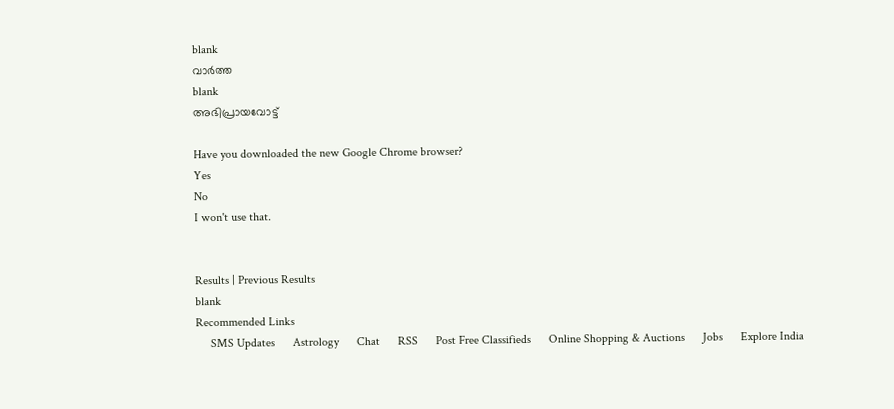blank
വാര്‍ത്ത
blank
അഭിപ്രായവോട്ട്

Have you downloaded the new Google Chrome browser?
Yes
No
I won't use that.


Results | Previous Results
blank
Recommended Links
     SMS Updates      Astrology      Chat      RSS      Post Free Classifieds      Online Shopping & Auctions      Jobs      Explore India